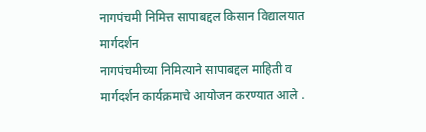नागपंचमी निमित्त सापाबद्दल किसान विद्यालयात मार्गदर्शन
नागपंचमीच्या निमित्याने सापाबद्दल माहिती व मार्गदर्शन कार्यक्रमाचे आयोजन करण्यात आले .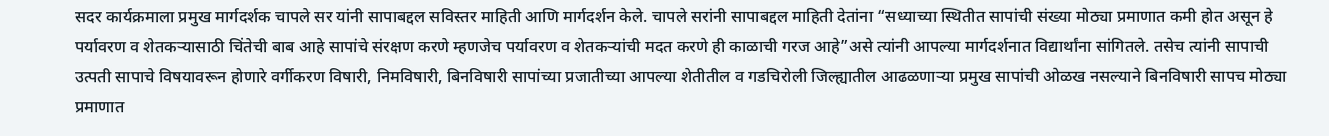सदर कार्यक्रमाला प्रमुख मार्गदर्शक चापले सर यांनी सापाबद्दल सविस्तर माहिती आणि मार्गदर्शन केले. चापले सरांनी सापाबद्दल माहिती देतांना “सध्याच्या स्थितीत सापांची संख्या मोठ्या प्रमाणात कमी होत असून हे पर्यावरण व शेतकऱ्यासाठी चिंतेची बाब आहे सापांचे संरक्षण करणे म्हणजेच पर्यावरण व शेतकऱ्यांची मदत करणे ही काळाची गरज आहे”असे त्यांनी आपल्या मार्गदर्शनात विद्यार्थांना सांगितले. तसेच त्यांनी सापाची उत्पती सापाचे विषयावरून होणारे वर्गीकरण विषारी, निमविषारी, बिनविषारी सापांच्या प्रजातीच्या आपल्या शेतीतील व गडचिरोली जिल्ह्यातील आढळणाऱ्या प्रमुख सापांची ओळख नसल्याने बिनविषारी सापच मोठ्या प्रमाणात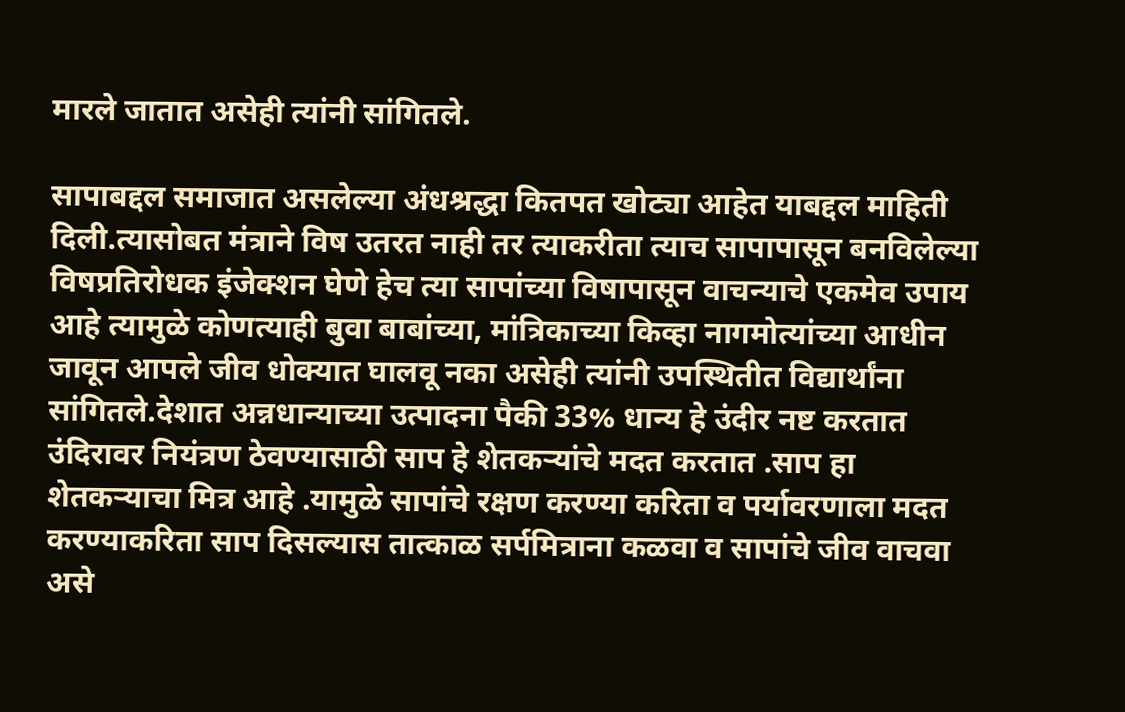मारले जातात असेही त्यांनी सांगितले.

सापाबद्दल समाजात असलेल्या अंधश्रद्धा कितपत खोट्या आहेत याबद्दल माहिती दिली.त्यासोबत मंत्राने विष उतरत नाही तर त्याकरीता त्याच सापापासून बनविलेल्या विषप्रतिरोधक इंजेक्शन घेणे हेच त्या सापांच्या विषापासून वाचन्याचे एकमेव उपाय आहे त्यामुळे कोणत्याही बुवा बाबांच्या, मांत्रिकाच्या किव्हा नागमोत्यांच्या आधीन जावून आपले जीव धोक्यात घालवू नका असेही त्यांनी उपस्थितीत विद्यार्थांना सांगितले.देशात अन्नधान्याच्या उत्पादना पैकी 33% धान्य हे उंदीर नष्ट करतात उंदिरावर नियंत्रण ठेवण्यासाठी साप हे शेतकऱ्यांचे मदत करतात .साप हा शेतकऱ्याचा मित्र आहे .यामुळे सापांचे रक्षण करण्या करिता व पर्यावरणाला मदत करण्याकरिता साप दिसल्यास तात्काळ सर्पमित्राना कळवा व सापांचे जीव वाचवा असे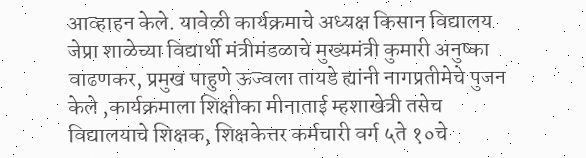आव्हाहन केले. यावेळी कार्यक्रमाचे अध्यक्ष किसान विद्यालय जेप्रा शाळेच्या विद्यार्थी मंत्रीमंडळाचे मुख्यमंत्री कुमारी अनुष्का वाढणकर, प्रमुख पाहुणे ऊज्वला तायडे ह्यांनी नागप्रतीमेचे पुजन केले ,कार्यक्रमाला शिक्षीका मीनाताई म्हशाखेत्री तसेच विद्यालयाचे शिक्षक, शिक्षकेत्तर कर्मचारी वर्ग ५ते १०चे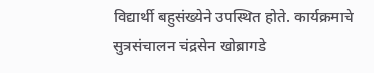विद्यार्थी बहुसंख्येने उपस्थित होते. कार्यक्रमाचे सुत्रसंचालन चंद्रसेन खोब्रागडे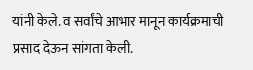यांनी केले. व सर्वांचे आभार मानून कार्यक्रमाची प्रसाद देऊन सांगता केली.